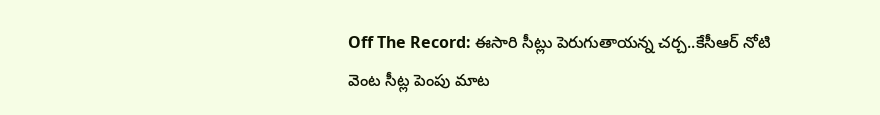Off The Record: ఈసారి సీట్లు పెరుగుతాయన్న చర్చ..కేసీఆర్ నోటి వెంట సీట్ల పెంపు మాట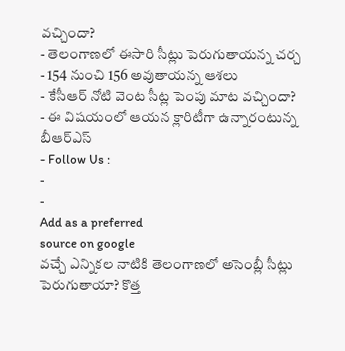వచ్చిందా?
- తెలంగాణలో ఈసారి సీట్లు పెరుగుతాయన్న చర్చ
- 154 నుంచి 156 అవుతాయన్న ఆశలు
- కేసీఆర్ నోటి వెంట సీట్ల పెంపు మాట వచ్చిందా?
- ఈ విషయంలో ఆయన క్లారిటీగా ఉన్నారంటున్న బీఆర్ఎస్
- Follow Us :
-
-
Add as a preferred
source on google
వచ్చే ఎన్నికల నాటికి తెలంగాణలో అసెంబ్లీ సీట్లు పెరుగుతాయా? కొత్త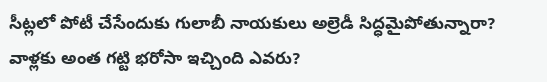సీట్లలో పోటీ చేసేందుకు గులాబీ నాయకులు అల్రెడీ సిద్ధమైపోతున్నారా? వాళ్లకు అంత గట్టి భరోసా ఇచ్చింది ఎవరు?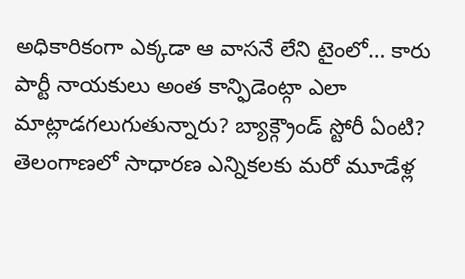అధికారికంగా ఎక్కడా ఆ వాసనే లేని టైంలో… కారు పార్టీ నాయకులు అంత కాన్ఫిడెంట్గా ఎలా మాట్లాడగలుగుతున్నారు? బ్యాక్గ్రౌండ్ స్టోరీ ఏంటి? తెలంగాణలో సాధారణ ఎన్నికలకు మరో మూడేళ్ల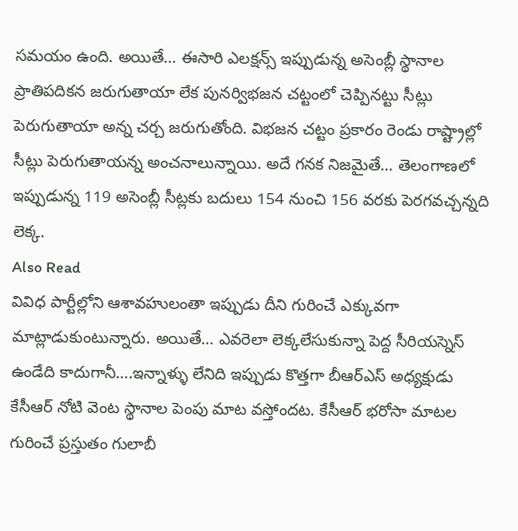సమయం ఉంది. అయితే… ఈసారి ఎలక్షన్స్ ఇప్పుడున్న అసెంబ్లీ స్థానాల ప్రాతిపదికన జరుగుతాయా లేక పునర్విభజన చట్టంలో చెప్పినట్టు సీట్లు పెరుగుతాయా అన్న చర్చ జరుగుతోంది. విభజన చట్టం ప్రకారం రెండు రాష్ట్రాల్లో సీట్లు పెరుగుతాయన్న అంచనాలున్నాయి. అదే గనక నిజమైతే… తెలంగాణలో ఇప్పుడున్న 119 అసెంబ్లీ సీట్లకు బదులు 154 నుంచి 156 వరకు పెరగవచ్చన్నది లెక్క.
Also Read
వివిధ పార్టీల్లోని ఆశావహులంతా ఇప్పుడు దీని గురించే ఎక్కువగా మాట్లాడుకుంటున్నారు. అయితే… ఎవరెలా లెక్కలేసుకున్నా పెద్ద సీరియస్నెస్ ఉండేది కాదుగానీ….ఇన్నాళ్ళు లేనిది ఇప్పుడు కొత్తగా బీఆర్ఎస్ అధ్యక్షుడు కేసీఆర్ నోటి వెంట స్థానాల పెంపు మాట వస్తోందట. కేసీఆర్ భరోసా మాటల గురించే ప్రస్తుతం గులాబీ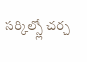సర్కిల్స్లో చర్చ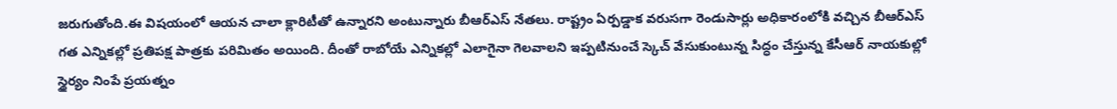జరుగుతోంది.ఈ విషయంలో ఆయన చాలా క్లారిటీతో ఉన్నారని అంటున్నారు బీఆర్ఎస్ నేతలు. రాష్ట్రం ఏర్పడ్డాక వరుసగా రెండుసార్లు అధికారంలోకి వచ్చిన బీఆర్ఎస్ గత ఎన్నికల్లో ప్రతిపక్ష పాత్రకు పరిమితం అయింది. దీంతో రాబోయే ఎన్నికల్లో ఎలాగైనా గెలవాలని ఇప్పటినుంచే స్కెచ్ వేసుకుంటున్న సిద్ధం చేస్తున్న కేసీఆర్ నాయకుల్లో స్థైర్యం నింపే ప్రయత్నం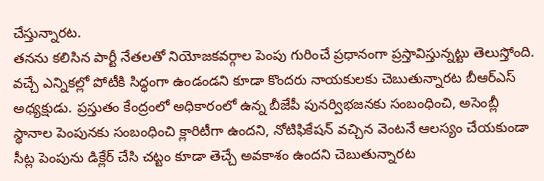చేస్తున్నారట.
తనను కలిసిన పార్టీ నేతలతో నియోజకవర్గాల పెంపు గురించే ప్రధానంగా ప్రస్తావిస్తున్నట్టు తెలుస్తోంది. వచ్చే ఎన్నికల్లో పోటీకి సిద్ధంగా ఉండండని కూడా కొందరు నాయకులకు చెబుతున్నారట బీఆర్ఎస్ అధ్యక్షుడు. ప్రస్తుతం కేంద్రంలో అధికారంలో ఉన్న బీజేపీ పునర్విభజనకు సంబంధించి, అసెంబ్లీ స్థానాల పెంపునకు సంబంధించి క్లారిటీగా ఉందని, నోటిఫికేషన్ వచ్చిన వెంటనే ఆలస్యం చేయకుండా సీట్ల పెంపును డిక్లేర్ చేసి చట్టం కూడా తెచ్చే అవకాశం ఉందని చెబుతున్నారట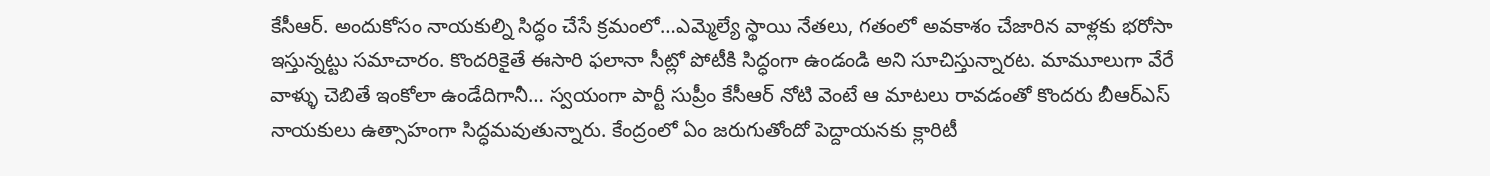కేసీఆర్. అందుకోసం నాయకుల్ని సిద్ధం చేసే క్రమంలో…ఎమ్మెల్యే స్థాయి నేతలు, గతంలో అవకాశం చేజారిన వాళ్లకు భరోసా ఇస్తున్నట్టు సమాచారం. కొందరికైతే ఈసారి ఫలానా సీట్లో పోటీకి సిద్ధంగా ఉండండి అని సూచిస్తున్నారట. మామూలుగా వేరే వాళ్ళు చెబితే ఇంకోలా ఉండేదిగానీ… స్వయంగా పార్టీ సుప్రీం కేసీఆర్ నోటి వెంటే ఆ మాటలు రావడంతో కొందరు బీఆర్ఎస్ నాయకులు ఉత్సాహంగా సిద్ధమవుతున్నారు. కేంద్రంలో ఏం జరుగుతోందో పెద్దాయనకు క్లారిటీ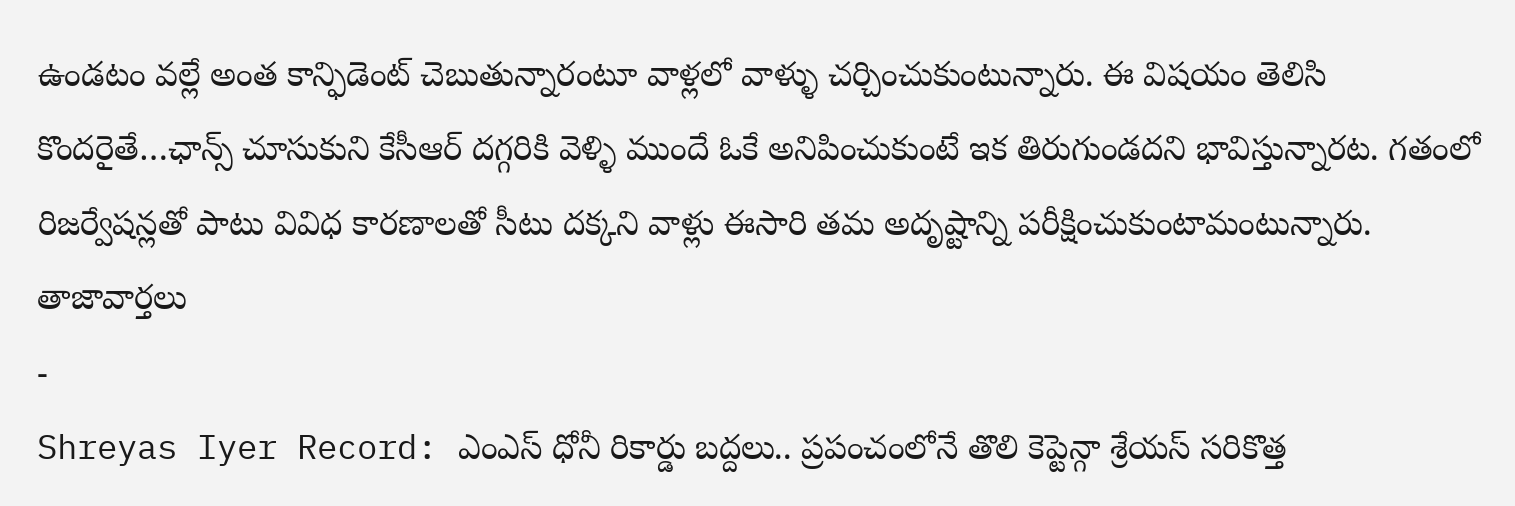ఉండటం వల్లే అంత కాన్ఫిడెంట్ చెబుతున్నారంటూ వాళ్లలో వాళ్ళు చర్చించుకుంటున్నారు. ఈ విషయం తెలిసి కొందరైతే…ఛాన్స్ చూసుకుని కేసీఆర్ దగ్గరికి వెళ్ళి ముందే ఓకే అనిపించుకుంటే ఇక తిరుగుండదని భావిస్తున్నారట. గతంలో రిజర్వేషన్లతో పాటు వివిధ కారణాలతో సీటు దక్కని వాళ్లు ఈసారి తమ అదృష్టాన్ని పరీక్షించుకుంటామంటున్నారు.
తాజావార్తలు
-
Shreyas Iyer Record: ఎంఎస్ ధోనీ రికార్డు బద్దలు.. ప్రపంచంలోనే తొలి కెప్టెన్గా శ్రేయస్ సరికొత్త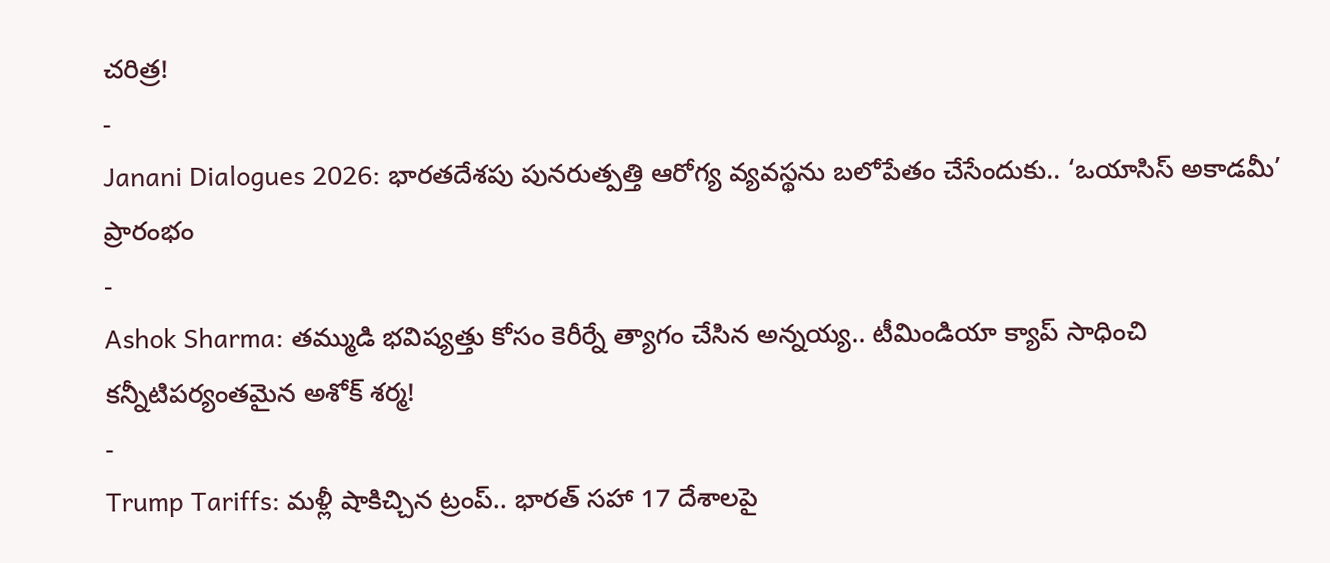చరిత్ర!
-
Janani Dialogues 2026: భారతదేశపు పునరుత్పత్తి ఆరోగ్య వ్యవస్థను బలోపేతం చేసేందుకు.. ‘ఒయాసిస్ అకాడమీ’ ప్రారంభం
-
Ashok Sharma: తమ్ముడి భవిష్యత్తు కోసం కెరీర్నే త్యాగం చేసిన అన్నయ్య.. టీమిండియా క్యాప్ సాధించి కన్నీటిపర్యంతమైన అశోక్ శర్మ!
-
Trump Tariffs: మళ్లీ షాకిచ్చిన ట్రంప్.. భారత్ సహా 17 దేశాలపై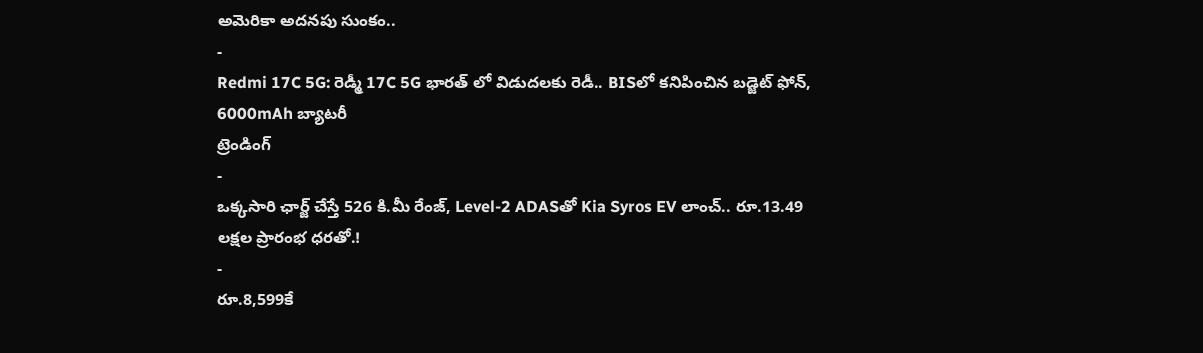అమెరికా అదనపు సుంకం..
-
Redmi 17C 5G: రెడ్మీ 17C 5G భారత్ లో విడుదలకు రెడీ.. BISలో కనిపించిన బడ్జెట్ ఫోన్, 6000mAh బ్యాటరీ
ట్రెండింగ్
-
ఒక్కసారి ఛార్జ్ చేస్తే 526 కి.మీ రేంజ్, Level-2 ADASతో Kia Syros EV లాంచ్.. రూ.13.49 లక్షల ప్రారంభ ధరతో.!
-
రూ.8,599కే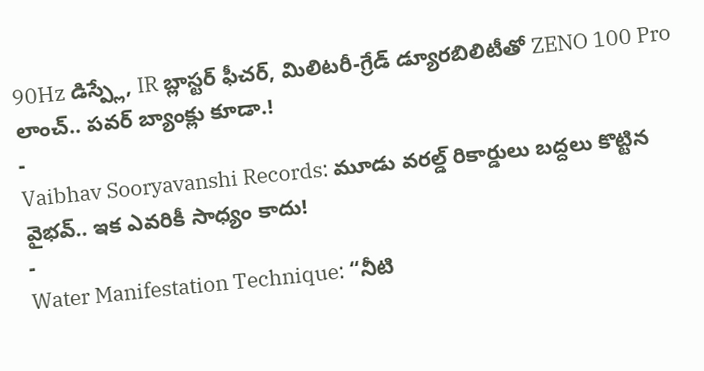90Hz డిస్ప్లే, IR బ్లాస్టర్ ఫీచర్, మిలిటరీ-గ్రేడ్ డ్యూరబిలిటీతో ZENO 100 Pro లాంచ్.. పవర్ బ్యాంక్లు కూడా.!
-
Vaibhav Sooryavanshi Records: మూడు వరల్డ్ రికార్డులు బద్దలు కొట్టిన వైభవ్.. ఇక ఎవరికీ సాధ్యం కాదు!
-
Water Manifestation Technique: “నీటి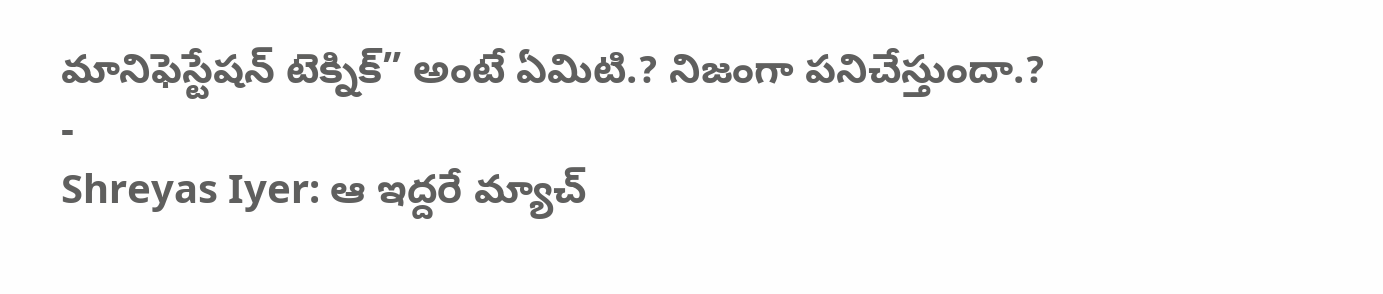మానిఫెస్టేషన్ టెక్నిక్” అంటే ఏమిటి.? నిజంగా పనిచేస్తుందా.?
-
Shreyas Iyer: ఆ ఇద్దరే మ్యాచ్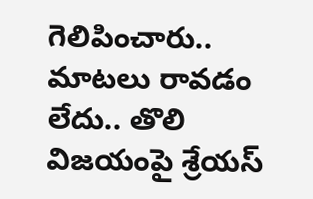గెలిపించారు.. మాటలు రావడం లేదు.. తొలి విజయంపై శ్రేయస్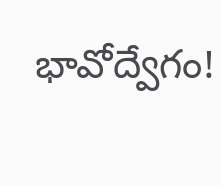భావోద్వేగం!